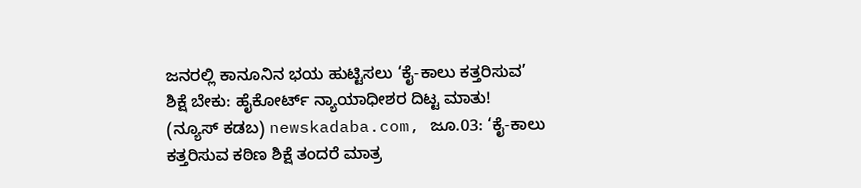ಜನರಲ್ಲಿ ಕಾನೂನಿನ ಭಯ ಹುಟ್ಟಿಸಲು ‘ಕೈ-ಕಾಲು ಕತ್ತರಿಸುವ’ ಶಿಕ್ಷೆ ಬೇಕು: ಹೈಕೋರ್ಟ್ ನ್ಯಾಯಾಧೀಶರ ದಿಟ್ಟ ಮಾತು!
(ನ್ಯೂಸ್ ಕಡಬ) newskadaba.com, ಜೂ.03: ‘ಕೈ-ಕಾಲು ಕತ್ತರಿಸುವ ಕಠಿಣ ಶಿಕ್ಷೆ ತಂದರೆ ಮಾತ್ರ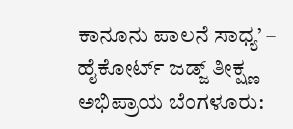ಕಾನೂನು ಪಾಲನೆ ಸಾಧ್ಯ’ – ಹೈಕೋರ್ಟ್ ಜಡ್ಜ್ ತೀಕ್ಷ್ಣ ಅಭಿಪ್ರಾಯ ಬೆಂಗಳೂರು: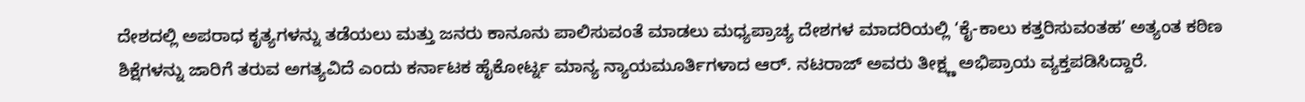ದೇಶದಲ್ಲಿ ಅಪರಾಧ ಕೃತ್ಯಗಳನ್ನು ತಡೆಯಲು ಮತ್ತು ಜನರು ಕಾನೂನು ಪಾಲಿಸುವಂತೆ ಮಾಡಲು ಮಧ್ಯಪ್ರಾಚ್ಯ ದೇಶಗಳ ಮಾದರಿಯಲ್ಲಿ ‘ಕೈ-ಕಾಲು ಕತ್ತರಿಸುವಂತಹ’ ಅತ್ಯಂತ ಕಠಿಣ ಶಿಕ್ಷೆಗಳನ್ನು ಜಾರಿಗೆ ತರುವ ಅಗತ್ಯವಿದೆ ಎಂದು ಕರ್ನಾಟಕ ಹೈಕೋರ್ಟ್ನ ಮಾನ್ಯ ನ್ಯಾಯಮೂರ್ತಿಗಳಾದ ಆರ್. ನಟರಾಜ್ ಅವರು ತೀಕ್ಷ್ಣ ಅಭಿಪ್ರಾಯ ವ್ಯಕ್ತಪಡಿಸಿದ್ದಾರೆ.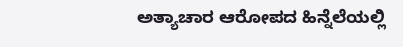ಅತ್ಯಾಚಾರ ಆರೋಪದ ಹಿನ್ನೆಲೆಯಲ್ಲಿ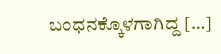ಬಂಧನಕ್ಕೊಳಗಾಗಿದ್ದ […]